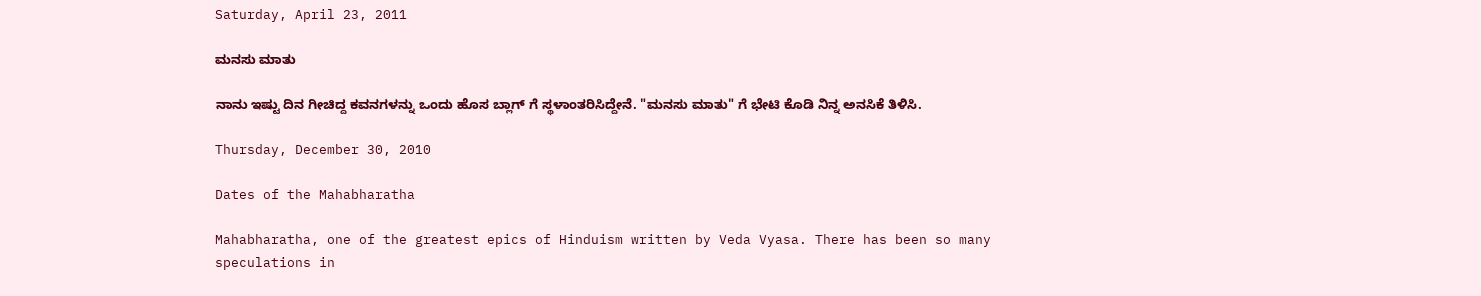Saturday, April 23, 2011

ಮನಸು ಮಾತು

ನಾನು ಇಷ್ಟು ದಿನ ಗೀಚಿದ್ದ ಕವನಗಳನ್ನು ಒಂದು ಹೊಸ ಬ್ಲಾಗ್ ಗೆ ಸ್ಥಳಾಂತರಿಸಿದ್ದೇನೆ. "ಮನಸು ಮಾತು" ಗೆ ಭೇಟಿ ಕೊಡಿ ನಿನ್ನ ಅನಸಿಕೆ ತಿಳಿಸಿ.

Thursday, December 30, 2010

Dates of the Mahabharatha

Mahabharatha, one of the greatest epics of Hinduism written by Veda Vyasa. There has been so many speculations in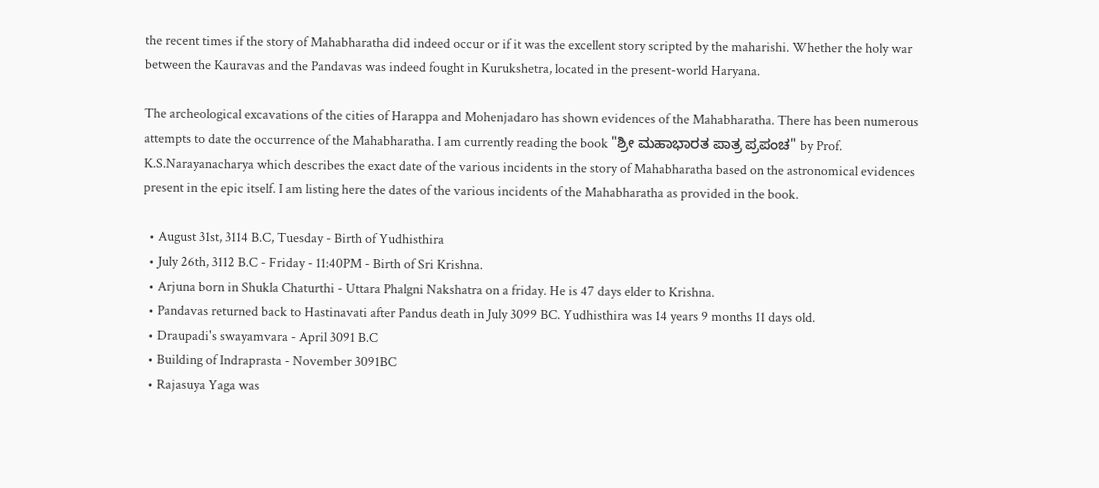the recent times if the story of Mahabharatha did indeed occur or if it was the excellent story scripted by the maharishi. Whether the holy war between the Kauravas and the Pandavas was indeed fought in Kurukshetra, located in the present-world Haryana.

The archeological excavations of the cities of Harappa and Mohenjadaro has shown evidences of the Mahabharatha. There has been numerous attempts to date the occurrence of the Mahabharatha. I am currently reading the book "ಶ್ರೀ ಮಹಾಭಾರತ ಪಾತ್ರ ಪ್ರಪಂಚ" by Prof. K.S.Narayanacharya which describes the exact date of the various incidents in the story of Mahabharatha based on the astronomical evidences present in the epic itself. I am listing here the dates of the various incidents of the Mahabharatha as provided in the book.

  • August 31st, 3114 B.C, Tuesday - Birth of Yudhisthira
  • July 26th, 3112 B.C - Friday - 11:40PM - Birth of Sri Krishna.
  • Arjuna born in Shukla Chaturthi - Uttara Phalgni Nakshatra on a friday. He is 47 days elder to Krishna.
  • Pandavas returned back to Hastinavati after Pandus death in July 3099 BC. Yudhisthira was 14 years 9 months 11 days old.
  • Draupadi's swayamvara - April 3091 B.C
  • Building of Indraprasta - November 3091BC
  • Rajasuya Yaga was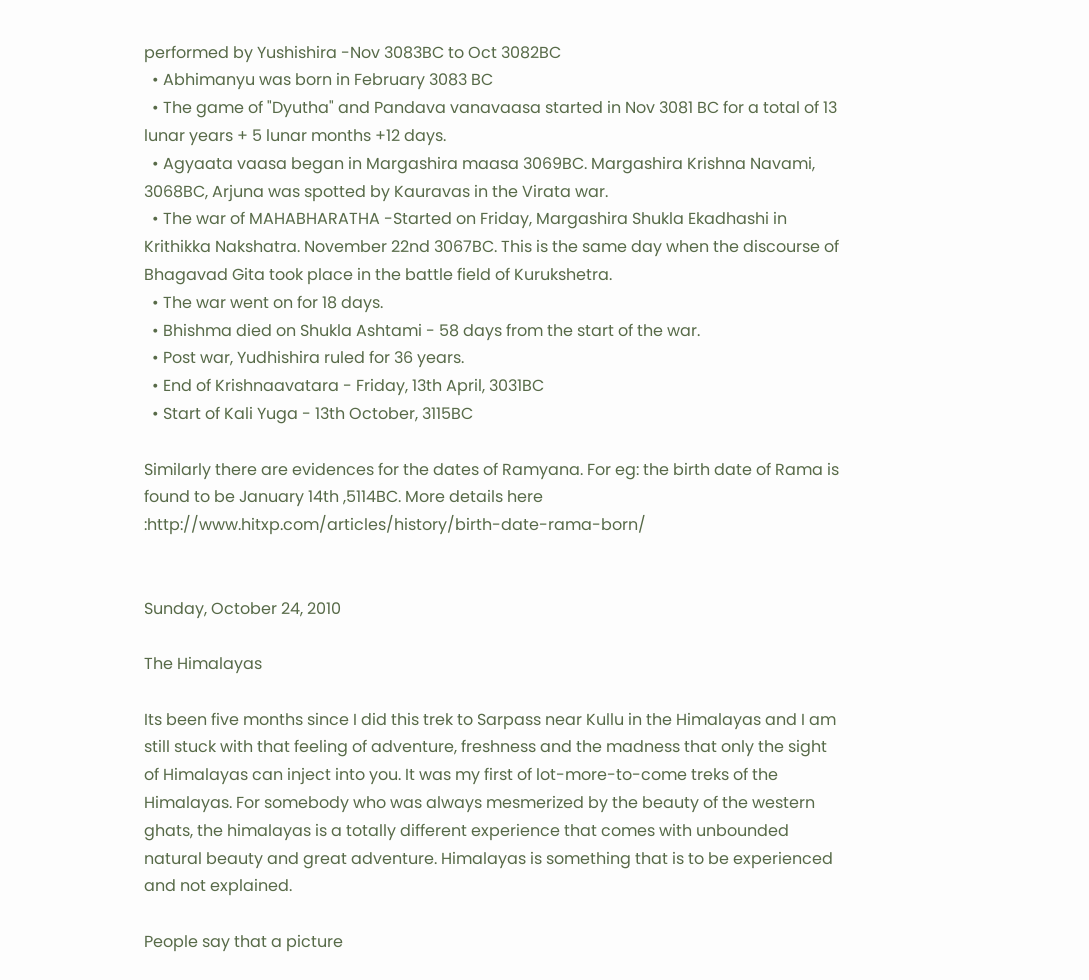performed by Yushishira -Nov 3083BC to Oct 3082BC
  • Abhimanyu was born in February 3083 BC
  • The game of "Dyutha" and Pandava vanavaasa started in Nov 3081 BC for a total of 13 lunar years + 5 lunar months +12 days.
  • Agyaata vaasa began in Margashira maasa 3069BC. Margashira Krishna Navami, 3068BC, Arjuna was spotted by Kauravas in the Virata war.
  • The war of MAHABHARATHA -Started on Friday, Margashira Shukla Ekadhashi in Krithikka Nakshatra. November 22nd 3067BC. This is the same day when the discourse of Bhagavad Gita took place in the battle field of Kurukshetra.
  • The war went on for 18 days.
  • Bhishma died on Shukla Ashtami - 58 days from the start of the war.
  • Post war, Yudhishira ruled for 36 years.
  • End of Krishnaavatara - Friday, 13th April, 3031BC
  • Start of Kali Yuga - 13th October, 3115BC

Similarly there are evidences for the dates of Ramyana. For eg: the birth date of Rama is found to be January 14th ,5114BC. More details here :http://www.hitxp.com/articles/history/birth-date-rama-born/


Sunday, October 24, 2010

The Himalayas

Its been five months since I did this trek to Sarpass near Kullu in the Himalayas and I am still stuck with that feeling of adventure, freshness and the madness that only the sight of Himalayas can inject into you. It was my first of lot-more-to-come treks of the Himalayas. For somebody who was always mesmerized by the beauty of the western ghats, the himalayas is a totally different experience that comes with unbounded natural beauty and great adventure. Himalayas is something that is to be experienced and not explained.

People say that a picture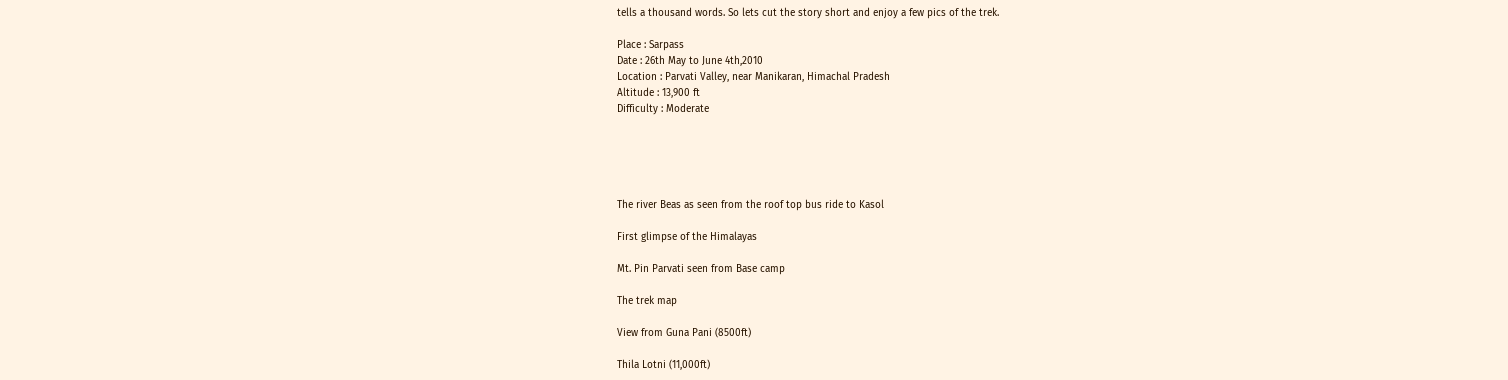tells a thousand words. So lets cut the story short and enjoy a few pics of the trek.

Place : Sarpass
Date : 26th May to June 4th,2010
Location : Parvati Valley, near Manikaran, Himachal Pradesh
Altitude : 13,900 ft
Difficulty : Moderate





The river Beas as seen from the roof top bus ride to Kasol

First glimpse of the Himalayas

Mt. Pin Parvati seen from Base camp

The trek map

View from Guna Pani (8500ft)

Thila Lotni (11,000ft)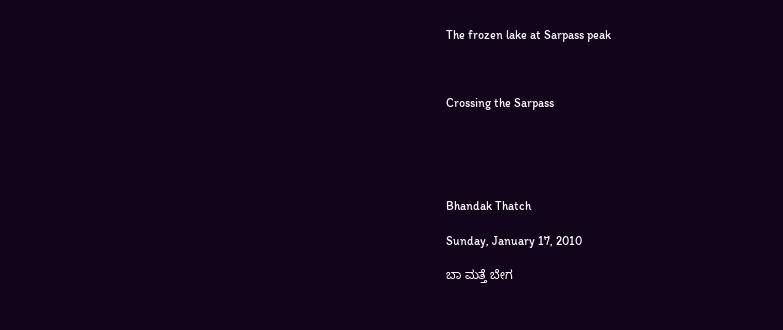The frozen lake at Sarpass peak



Crossing the Sarpass





Bhandak Thatch

Sunday, January 17, 2010

ಬಾ ಮತ್ತೆ ಬೇಗ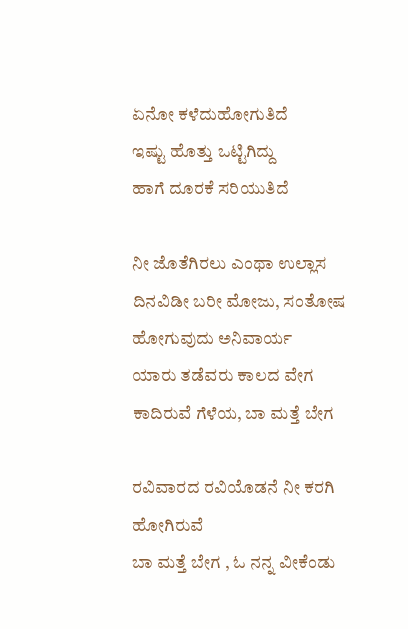ಏನೋ ಕಳೆದುಹೋಗುತಿದೆ
ಇಷ್ಟು ಹೊತ್ತು ಒಟ್ಟಿಗಿದ್ದು
ಹಾಗೆ ದೂರಕೆ ಸರಿಯುತಿದೆ

ನೀ ಜೊತೆಗಿರಲು ಎಂಥಾ ಉಲ್ಲಾಸ
ದಿನವಿಡೀ ಬರೀ ಮೋಜು, ಸಂತೋಷ
ಹೋಗುವುದು ಅನಿವಾರ್ಯ
ಯಾರು ತಡೆವರು ಕಾಲದ ವೇಗ
ಕಾದಿರುವೆ ಗೆಳೆಯ, ಬಾ ಮತ್ತೆ ಬೇಗ

ರವಿವಾರದ ರವಿಯೊಡನೆ ನೀ ಕರಗಿ ಹೋಗಿರುವೆ
ಬಾ ಮತ್ತೆ ಬೇಗ , ಓ ನನ್ನ ವೀಕೆಂಡು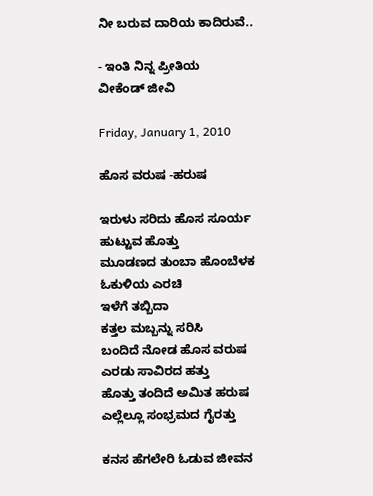ನೀ ಬರುವ ದಾರಿಯ ಕಾದಿರುವೆ..

- ಇಂತಿ ನಿನ್ನ ಪ್ರೀತಿಯ
ವೀಕೆಂಡ್ ಜೀವಿ

Friday, January 1, 2010

ಹೊಸ ವರುಷ -ಹರುಷ

ಇರುಳು ಸರಿದು ಹೊಸ ಸೂರ್ಯ
ಹುಟ್ಟುವ ಹೊತ್ತು
ಮೂಡಣದ ತುಂಬಾ ಹೊಂಬೆಳಕ
ಓಕುಳಿಯ ಎರಚಿ
ಇಳೆಗೆ ತಬ್ಬಿದಾ
ಕತ್ತಲ ಮಬ್ಬನ್ನು ಸರಿಸಿ
ಬಂದಿದೆ ನೋಡ ಹೊಸ ವರುಷ
ಎರಡು ಸಾವಿರದ ಹತ್ತು
ಹೊತ್ತು ತಂದಿದೆ ಅಮಿತ ಹರುಷ
ಎಲ್ಲೆಲ್ಲೂ ಸಂಭ್ರಮದ ಗೈರತ್ತು

ಕನಸ ಹೆಗಲೇರಿ ಓಡುವ ಜೀವನ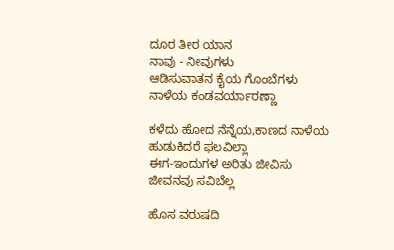ದೂರ ತೀರ ಯಾನ
ನಾವು - ನೀವುಗಳು
ಆಡಿಸುವಾತನ ಕೈಯ ಗೊಂಬೆಗಳು
ನಾಳೆಯ ಕಂಡವರ್ಯಾರಣ್ಣಾ

ಕಳೆದು ಹೋದ ನೆನ್ನೆಯ,ಕಾಣದ ನಾಳೆಯ
ಹುಡುಕಿದರೆ ಫಲವಿಲ್ಲಾ
ಈಗ-ಇಂದುಗಳ ಅರಿತು ಜೀವಿಸು
ಜೀವನವು ಸವಿಬೆಲ್ಲ

ಹೊಸ ವರುಷದಿ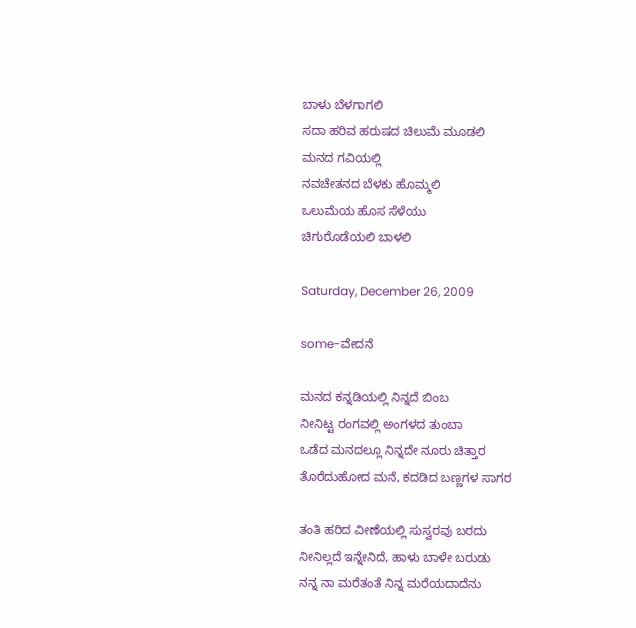ಬಾಳು ಬೆಳಗಾಗಲಿ
ಸದಾ ಹರಿವ ಹರುಷದ ಚಿಲುಮೆ ಮೂಡಲಿ
ಮನದ ಗವಿಯಲ್ಲಿ
ನವಚೇತನದ ಬೆಳಕು ಹೊಮ್ಮಲಿ
ಒಲುಮೆಯ ಹೊಸ ಸೆಳೆಯು
ಚಿಗುರೊಡೆಯಲಿ ಬಾಳಲಿ

Saturday, December 26, 2009

some-ವೇದನೆ

ಮನದ ಕನ್ನಡಿಯಲ್ಲಿ ನಿನ್ನದೆ ಬಿಂಬ
ನೀನಿಟ್ಟ ರಂಗವಲ್ಲಿ ಅಂಗಳದ ತುಂಬಾ
ಒಡೆದ ಮನದಲ್ಲೂ ನಿನ್ನದೇ ನೂರು ಚಿತ್ತಾರ
ತೊರೆದುಹೋದ ಮನೆ, ಕದಡಿದ ಬಣ್ಣಗಳ ಸಾಗರ

ತಂತಿ ಹರಿದ ವೀಣೆಯಲ್ಲಿ ಸುಸ್ವರವು ಬರದು
ನೀನಿಲ್ಲದೆ ಇನ್ನೇನಿದೆ, ಹಾಳು ಬಾಳೇ ಬರುಡು
ನನ್ನ ನಾ ಮರೆತಂತೆ ನಿನ್ನ ಮರೆಯದಾದೆನು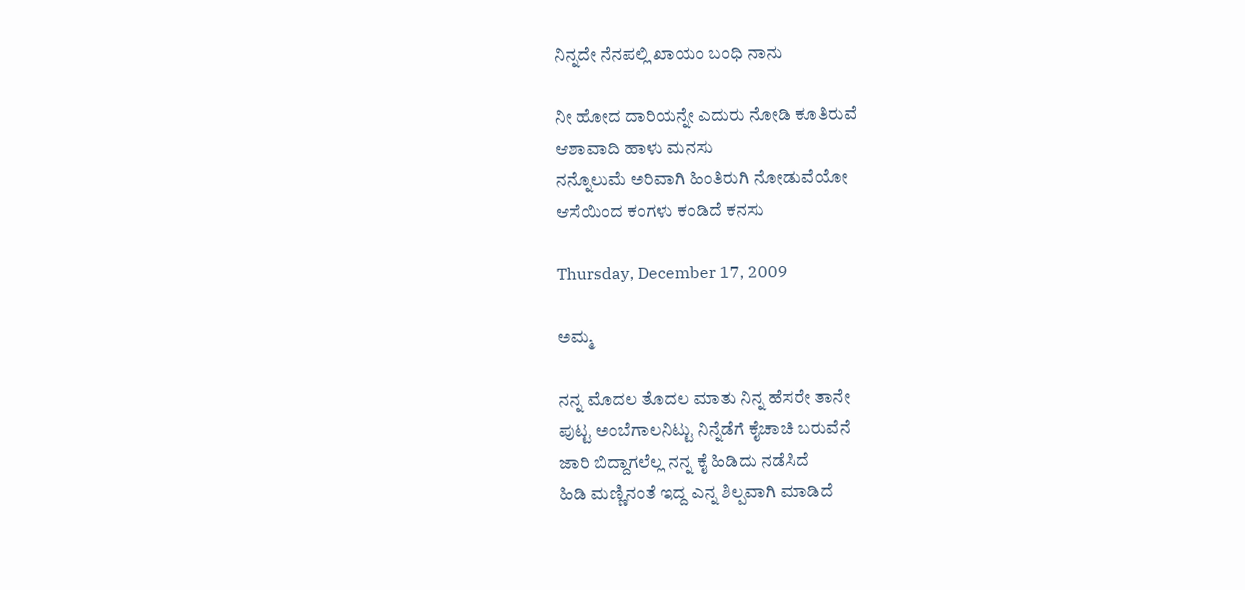ನಿನ್ನದೇ ನೆನಪಲ್ಲಿ ಖಾಯಂ ಬಂಧಿ ನಾನು

ನೀ ಹೋದ ದಾರಿಯನ್ನೇ ಎದುರು ನೋಡಿ ಕೂತಿರುವೆ
ಆಶಾವಾದಿ ಹಾಳು ಮನಸು
ನನ್ನೊಲುಮೆ ಅರಿವಾಗಿ ಹಿಂತಿರುಗಿ ನೋಡುವೆಯೋ
ಆಸೆಯಿಂದ ಕಂಗಳು ಕಂಡಿದೆ ಕನಸು

Thursday, December 17, 2009

ಅಮ್ಮ

ನನ್ನ ಮೊದಲ ತೊದಲ ಮಾತು ನಿನ್ನ ಹೆಸರೇ ತಾನೇ
ಪುಟ್ಟ ಅಂಬೆಗಾಲನಿಟ್ಟು ನಿನ್ನೆಡೆಗೆ ಕೈಚಾಚಿ ಬರುವೆನೆ
ಜಾರಿ ಬಿದ್ದಾಗಲೆಲ್ಲ ನನ್ನ ಕೈ ಹಿಡಿದು ನಡೆಸಿದೆ
ಹಿಡಿ ಮಣ್ಣಿನಂತೆ ಇದ್ದ ಎನ್ನ ಶಿಲ್ಪವಾಗಿ ಮಾಡಿದೆ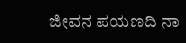ಜೀವನ ಪಯಣದಿ ನಾ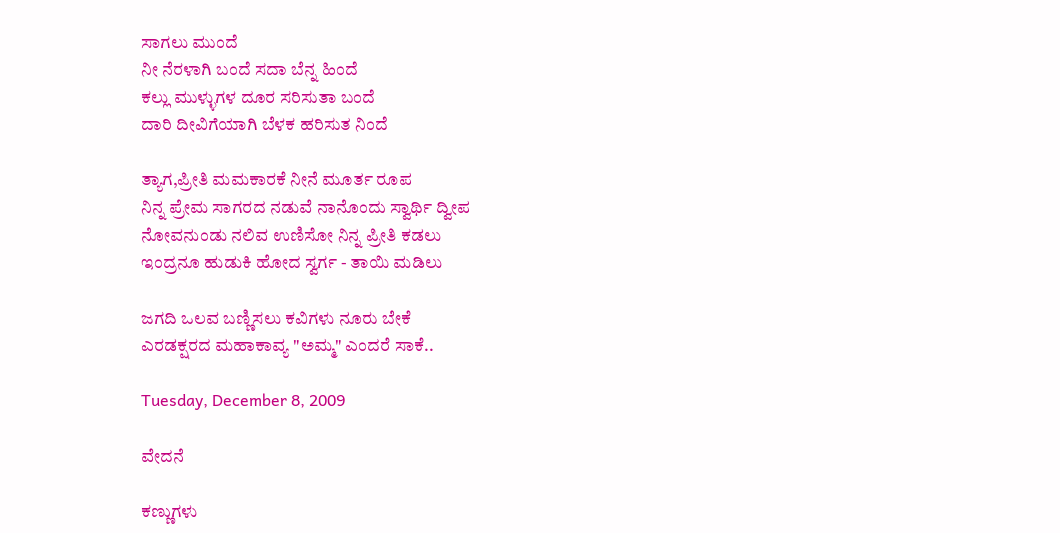ಸಾಗಲು ಮುಂದೆ
ನೀ ನೆರಳಾಗಿ ಬಂದೆ ಸದಾ ಬೆನ್ನ ಹಿಂದೆ
ಕಲ್ಲು ಮುಳ್ಳುಗಳ ದೂರ ಸರಿಸುತಾ ಬಂದೆ
ದಾರಿ ದೀವಿಗೆಯಾಗಿ ಬೆಳಕ ಹರಿಸುತ ನಿಂದೆ

ತ್ಯಾಗ,ಪ್ರೀತಿ ಮಮಕಾರಕೆ ನೀನೆ ಮೂರ್ತ ರೂಪ
ನಿನ್ನ ಪ್ರೇಮ ಸಾಗರದ ನಡುವೆ ನಾನೊಂದು ಸ್ವಾರ್ಥಿ ದ್ವೀಪ
ನೋವನುಂಡು ನಲಿವ ಉಣಿಸೋ ನಿನ್ನ ಪ್ರೀತಿ ಕಡಲು
ಇಂದ್ರನೂ ಹುಡುಕಿ ಹೋದ ಸ್ವರ್ಗ - ತಾಯಿ ಮಡಿಲು

ಜಗದಿ ಒಲವ ಬಣ್ಣಿಸಲು ಕವಿಗಳು ನೂರು ಬೇಕೆ
ಎರಡಕ್ಷರದ ಮಹಾಕಾವ್ಯ "ಅಮ್ಮ" ಎಂದರೆ ಸಾಕೆ..

Tuesday, December 8, 2009

ವೇದನೆ

ಕಣ್ಣುಗಳು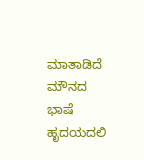ಮಾತಾಡಿದೆ ಮೌನದ ಭಾಷೆ
ಹೃದಯದಲಿ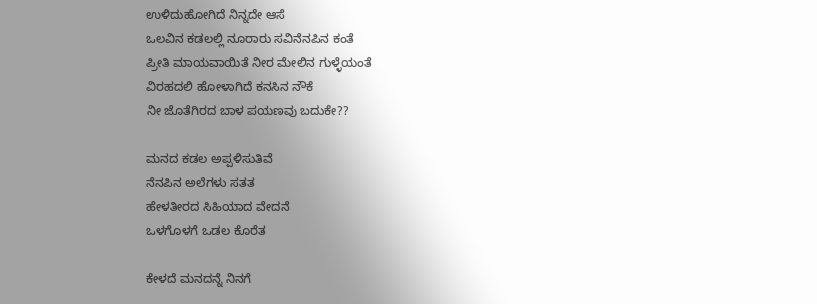ಉಳಿದುಹೋಗಿದೆ ನಿನ್ನದೇ ಆಸೆ
ಒಲವಿನ ಕಡಲಲ್ಲಿ ನೂರಾರು ಸವಿನೆನಪಿನ ಕಂತೆ
ಪ್ರೀತಿ ಮಾಯವಾಯಿತೆ ನೀರ ಮೇಲಿನ ಗುಳ್ಳೆಯಂತೆ
ವಿರಹದಲಿ ಹೋಳಾಗಿದೆ ಕನಸಿನ ನೌಕೆ
ನೀ ಜೊತೆಗಿರದ ಬಾಳ ಪಯಣವು ಬದುಕೇ??

ಮನದ ಕಡಲ ಅಪ್ಪಳಿಸುತಿವೆ
ನೆನಪಿನ ಅಲೆಗಳು ಸತತ
ಹೇಳತೀರದ ಸಿಹಿಯಾದ ವೇದನೆ
ಒಳಗೊಳಗೆ ಒಡಲ ಕೊರೆತ

ಕೇಳದೆ ಮನದನ್ನೆ ನಿನಗೆ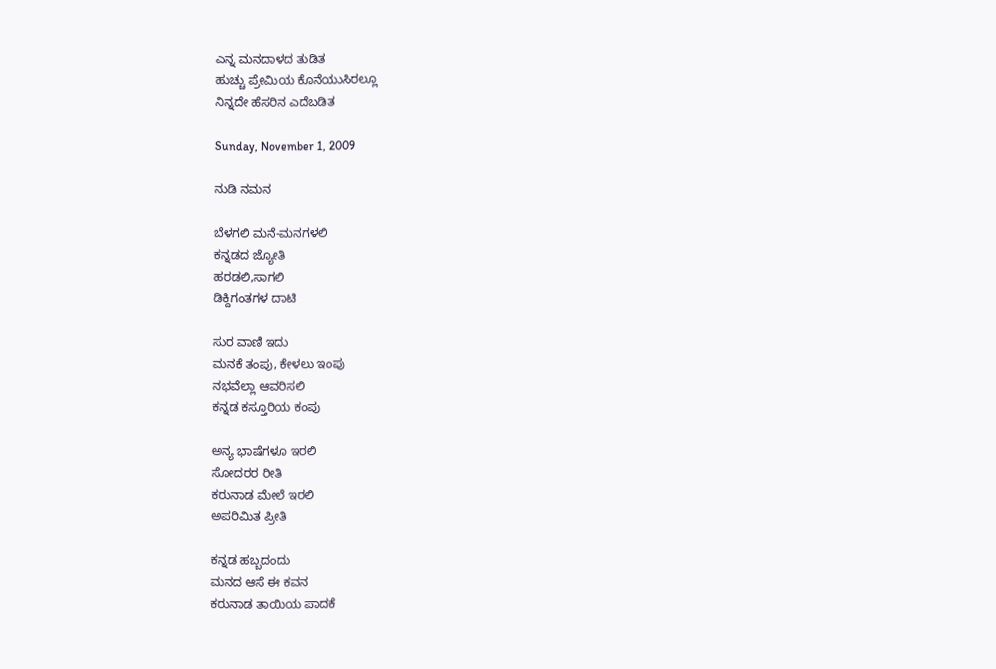ಎನ್ನ ಮನದಾಳದ ತುಡಿತ
ಹುಚ್ಚು ಪ್ರೇಮಿಯ ಕೊನೆಯುಸಿರಲ್ಲೂ
ನಿನ್ನದೇ ಹೆಸರಿನ ಎದೆಬಡಿತ

Sunday, November 1, 2009

ನುಡಿ ನಮನ

ಬೆಳಗಲಿ ಮನೆ-ಮನಗಳಲಿ
ಕನ್ನಡದ ಜ್ಯೋತಿ
ಹರಡಲಿ,ಸಾಗಲಿ
ಡಿಕ್ದಿಗಂತಗಳ ದಾಟಿ

ಸುರ ವಾಣಿ ಇದು
ಮನಕೆ ತಂಪು, ಕೇಳಲು ಇಂಪು
ನಭವೆಲ್ಲಾ ಆವರಿಸಲಿ
ಕನ್ನಡ ಕಸ್ತೂರಿಯ ಕಂಪು

ಅನ್ಯ ಭಾಷೆಗಳೂ ಇರಲಿ
ಸೋದರರ ರೀತಿ
ಕರುನಾಡ ಮೇಲೆ ಇರಲಿ
ಅಪರಿಮಿತ ಪ್ರೀತಿ

ಕನ್ನಡ ಹಬ್ಬದಂದು
ಮನದ ಆಸೆ ಈ ಕವನ
ಕರುನಾಡ ತಾಯಿಯ ಪಾದಕೆ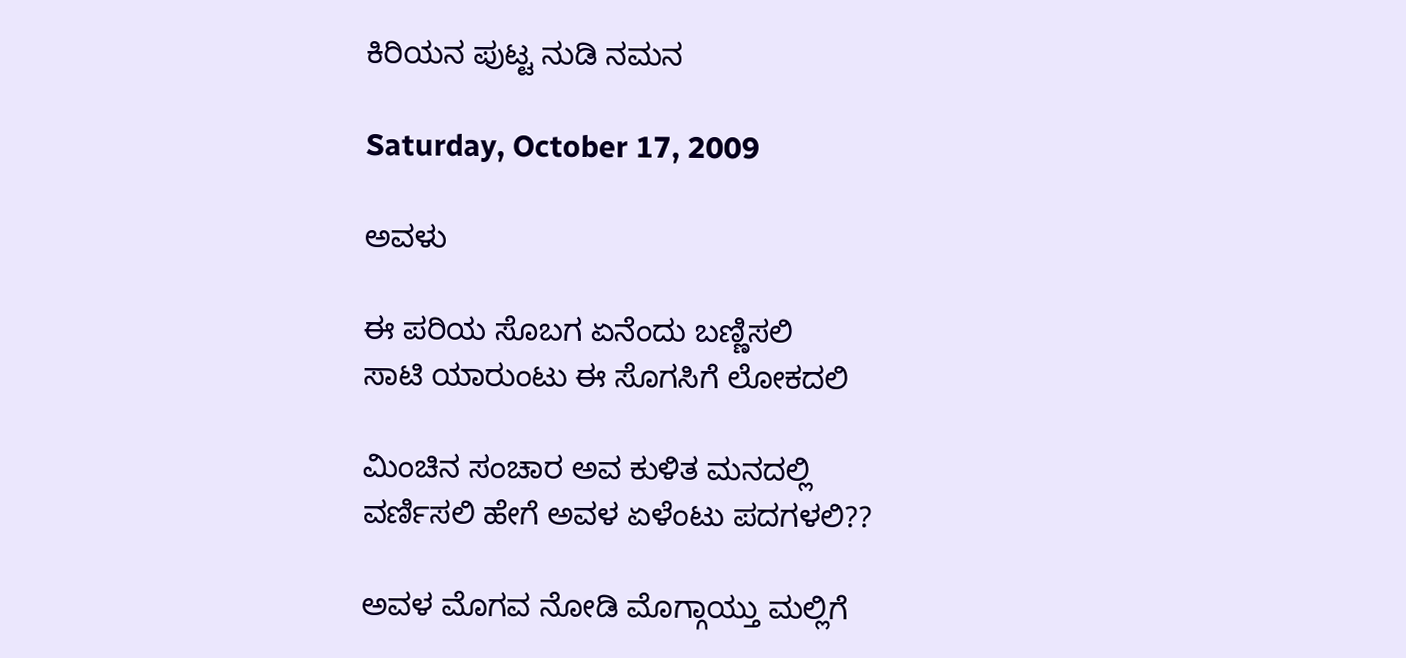ಕಿರಿಯನ ಪುಟ್ಟ ನುಡಿ ನಮನ

Saturday, October 17, 2009

ಅವಳು

ಈ ಪರಿಯ ಸೊಬಗ ಏನೆಂದು ಬಣ್ಣಿಸಲಿ
ಸಾಟಿ ಯಾರುಂಟು ಈ ಸೊಗಸಿಗೆ ಲೋಕದಲಿ

ಮಿಂಚಿನ ಸಂಚಾರ ಅವ ಕುಳಿತ ಮನದಲ್ಲಿ
ವರ್ಣಿಸಲಿ ಹೇಗೆ ಅವಳ ಏಳೆಂಟು ಪದಗಳಲಿ??

ಅವಳ ಮೊಗವ ನೋಡಿ ಮೊಗ್ಗಾಯ್ತು ಮಲ್ಲಿಗೆ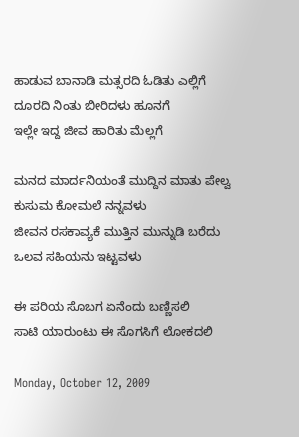ಹಾಡುವ ಬಾನಾಡಿ ಮತ್ಸರದಿ ಓಡಿತು ಎಲ್ಲಿಗೆ
ದೂರದಿ ನಿಂತು ಬೀರಿದಳು ಹೂನಗೆ
ಇಲ್ಲೇ ಇದ್ದ ಜೀವ ಹಾರಿತು ಮೆಲ್ಲಗೆ

ಮನದ ಮಾರ್ದನಿಯಂತೆ ಮುದ್ದಿನ ಮಾತು ಪೇಲ್ವ
ಕುಸುಮ ಕೋಮಲೆ ನನ್ನವಳು
ಜೀವನ ರಸಕಾವ್ಯಕೆ ಮುತ್ತಿನ ಮುನ್ನುಡಿ ಬರೆದು
ಒಲವ ಸಹಿಯನು ಇಟ್ಟವಳು

ಈ ಪರಿಯ ಸೊಬಗ ಏನೆಂದು ಬಣ್ಣಿಸಲಿ
ಸಾಟಿ ಯಾರುಂಟು ಈ ಸೊಗಸಿಗೆ ಲೋಕದಲಿ

Monday, October 12, 2009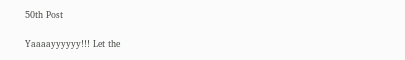50th Post

Yaaaayyyyyy!!! Let the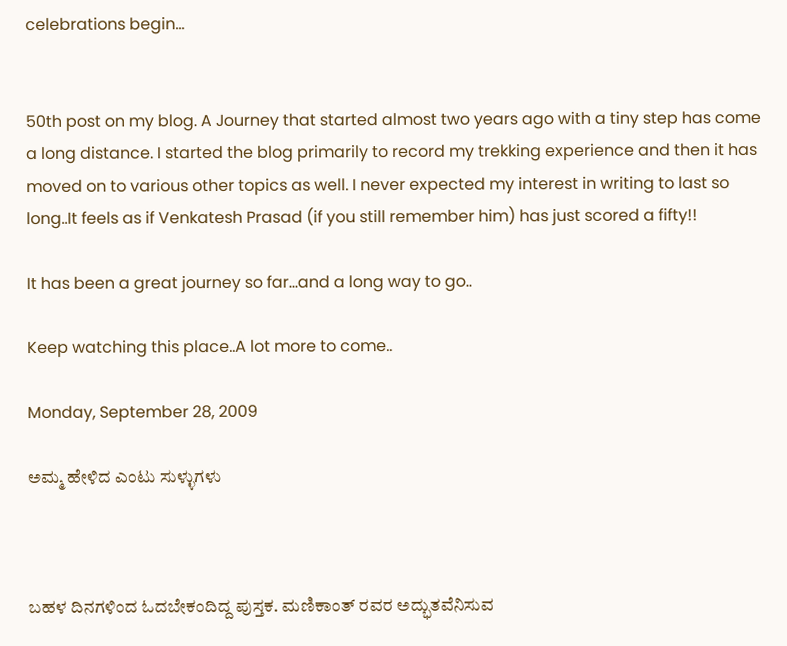celebrations begin...


50th post on my blog. A Journey that started almost two years ago with a tiny step has come a long distance. I started the blog primarily to record my trekking experience and then it has moved on to various other topics as well. I never expected my interest in writing to last so long..It feels as if Venkatesh Prasad (if you still remember him) has just scored a fifty!!

It has been a great journey so far...and a long way to go..

Keep watching this place..A lot more to come..

Monday, September 28, 2009

ಅಮ್ಮ ಹೇಳಿದ ಎಂಟು ಸುಳ್ಳುಗಳು



ಬಹಳ ದಿನಗಳಿಂದ ಓದಬೇಕಂದಿದ್ದ ಪುಸ್ತಕ. ಮಣಿಕಾಂತ್ ರವರ ಅದ್ಭುತವೆನಿಸುವ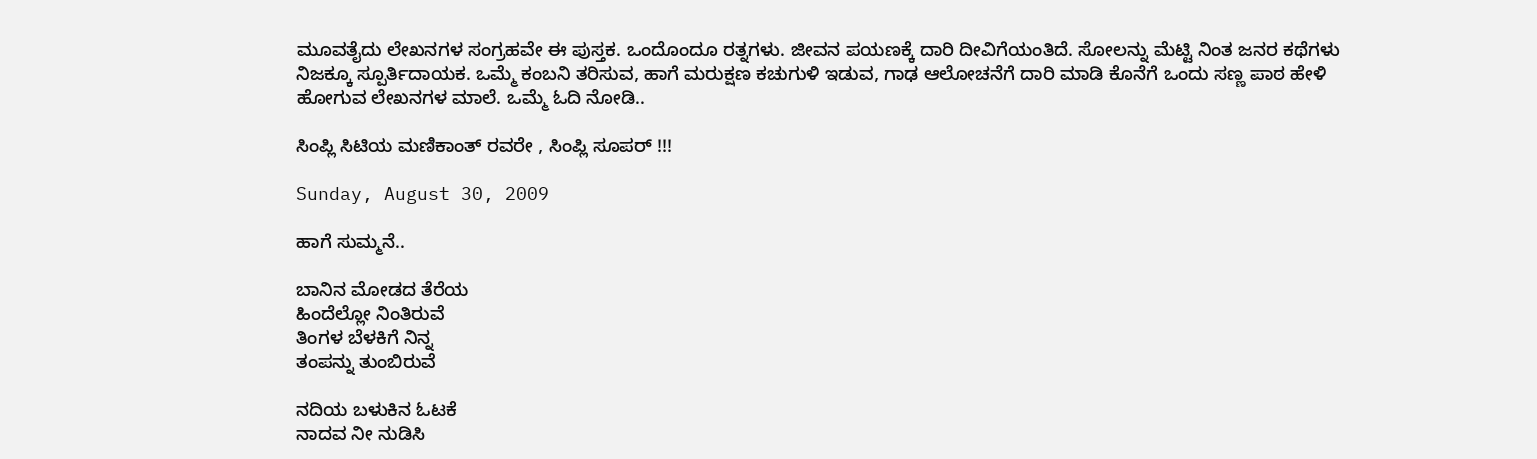ಮೂವತೈದು ಲೇಖನಗಳ ಸಂಗ್ರಹವೇ ಈ ಪುಸ್ತಕ. ಒಂದೊಂದೂ ರತ್ನಗಳು. ಜೀವನ ಪಯಣಕ್ಕೆ ದಾರಿ ದೀವಿಗೆಯಂತಿದೆ. ಸೋಲನ್ನು ಮೆಟ್ಟಿ ನಿಂತ ಜನರ ಕಥೆಗಳು ನಿಜಕ್ಕೂ ಸ್ಪೂರ್ತಿದಾಯಕ. ಒಮ್ಮೆ ಕಂಬನಿ ತರಿಸುವ, ಹಾಗೆ ಮರುಕ್ಷಣ ಕಚುಗುಳಿ ಇಡುವ, ಗಾಢ ಆಲೋಚನೆಗೆ ದಾರಿ ಮಾಡಿ ಕೊನೆಗೆ ಒಂದು ಸಣ್ಣ ಪಾಠ ಹೇಳಿ ಹೋಗುವ ಲೇಖನಗಳ ಮಾಲೆ. ಒಮ್ಮೆ ಓದಿ ನೋಡಿ..

ಸಿಂಪ್ಲಿ ಸಿಟಿಯ ಮಣಿಕಾಂತ್ ರವರೇ , ಸಿಂಪ್ಲಿ ಸೂಪರ್ !!!

Sunday, August 30, 2009

ಹಾಗೆ ಸುಮ್ಮನೆ..

ಬಾನಿನ ಮೋಡದ ತೆರೆಯ
ಹಿಂದೆಲ್ಲೋ ನಿಂತಿರುವೆ
ತಿಂಗಳ ಬೆಳಕಿಗೆ ನಿನ್ನ
ತಂಪನ್ನು ತುಂಬಿರುವೆ

ನದಿಯ ಬಳುಕಿನ ಓಟಕೆ
ನಾದವ ನೀ ನುಡಿಸಿ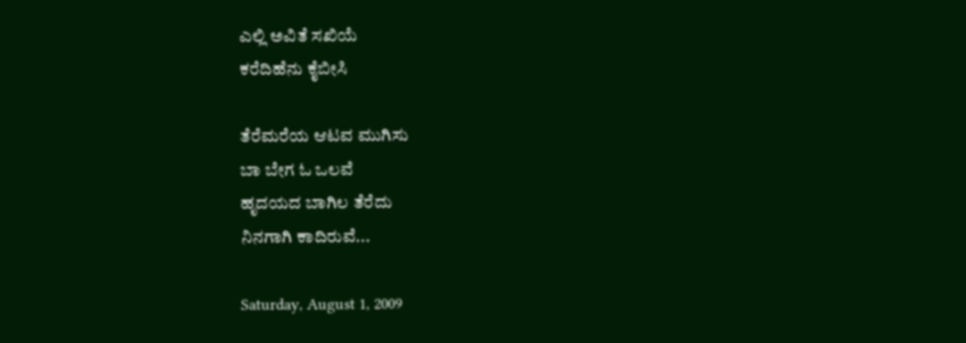ಎಲ್ಲಿ ಅವಿತೆ ಸಖಿಯೆ
ಕರೆದಿಹೆನು ಕೈಬೀಸಿ

ತೆರೆಮರೆಯ ಆಟವ ಮುಗಿಸು
ಬಾ ಬೇಗ ಓ ಒಲವೆ
ಹೃದಯದ ಬಾಗಿಲ ತೆರೆದು
ನಿನಗಾಗಿ ಕಾದಿರುವೆ...

Saturday, August 1, 2009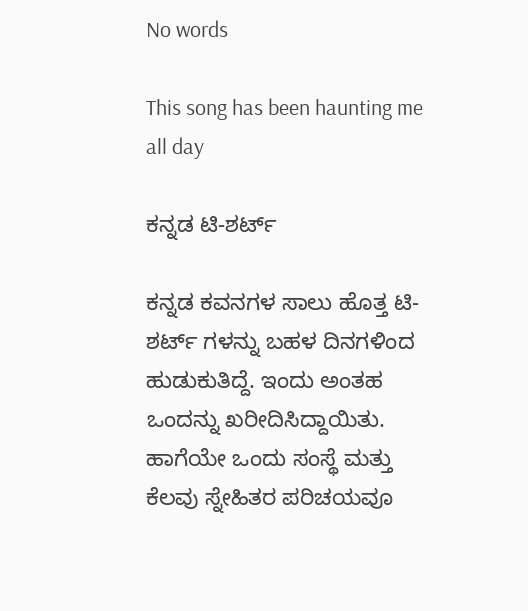No words

This song has been haunting me all day

ಕನ್ನಡ ಟಿ-ಶರ್ಟ್

ಕನ್ನಡ ಕವನಗಳ ಸಾಲು ಹೊತ್ತ ಟಿ-ಶರ್ಟ್ ಗಳನ್ನು ಬಹಳ ದಿನಗಳಿಂದ ಹುಡುಕುತಿದ್ದೆ. ಇಂದು ಅಂತಹ ಒಂದನ್ನು ಖರೀದಿಸಿದ್ದಾಯಿತು. ಹಾಗೆಯೇ ಒಂದು ಸಂಸ್ಥೆ ಮತ್ತು ಕೆಲವು ಸ್ನೇಹಿತರ ಪರಿಚಯವೂ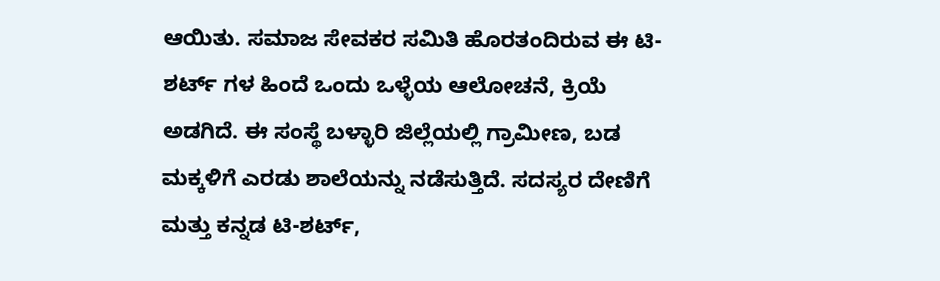ಆಯಿತು. ಸಮಾಜ ಸೇವಕರ ಸಮಿತಿ ಹೊರತಂದಿರುವ ಈ ಟಿ-ಶರ್ಟ್ ಗಳ ಹಿಂದೆ ಒಂದು ಒಳ್ಳೆಯ ಆಲೋಚನೆ, ಕ್ರಿಯೆ ಅಡಗಿದೆ. ಈ ಸಂಸ್ಥೆ ಬಳ್ಳಾರಿ ಜಿಲ್ಲೆಯಲ್ಲಿ ಗ್ರಾಮೀಣ, ಬಡ ಮಕ್ಕಳಿಗೆ ಎರಡು ಶಾಲೆಯನ್ನು ನಡೆಸುತ್ತಿದೆ. ಸದಸ್ಯರ ದೇಣಿಗೆ ಮತ್ತು ಕನ್ನಡ ಟಿ-ಶರ್ಟ್,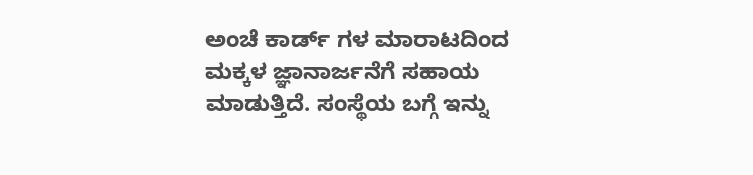ಅಂಚೆ ಕಾರ್ಡ್ ಗಳ ಮಾರಾಟದಿಂದ ಮಕ್ಕಳ ಜ್ಞಾನಾರ್ಜನೆಗೆ ಸಹಾಯ ಮಾಡುತ್ತಿದೆ. ಸಂಸ್ಥೆಯ ಬಗ್ಗೆ ಇನ್ನು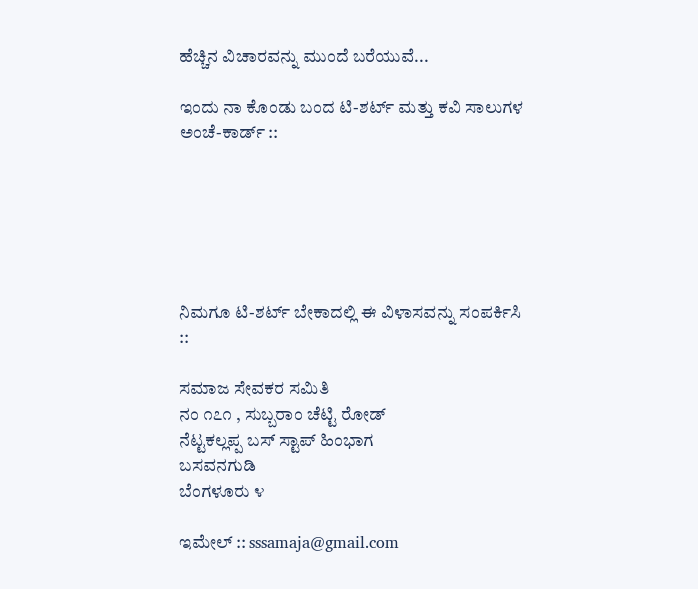ಹೆಚ್ಚಿನ ವಿಚಾರವನ್ನು ಮುಂದೆ ಬರೆಯುವೆ...

ಇಂದು ನಾ ಕೊಂಡು ಬಂದ ಟಿ-ಶರ್ಟ್ ಮತ್ತು ಕವಿ ಸಾಲುಗಳ ಅಂಚೆ-ಕಾರ್ಡ್ ::






ನಿಮಗೂ ಟಿ-ಶರ್ಟ್ ಬೇಕಾದಲ್ಲಿ ಈ ವಿಳಾಸವನ್ನು ಸಂಪರ್ಕಿಸಿ ::

ಸಮಾಜ ಸೇವಕರ ಸಮಿತಿ
ನಂ ೧೭೧ , ಸುಬ್ಬರಾಂ ಚೆಟ್ಟಿ ರೋಡ್
ನೆಟ್ಟಕಲ್ಲಪ್ಪ ಬಸ್ ಸ್ಟಾಪ್ ಹಿಂಭಾಗ
ಬಸವನಗುಡಿ
ಬೆಂಗಳೂರು ೪

ಇಮೇಲ್ :: sssamaja@gmail.com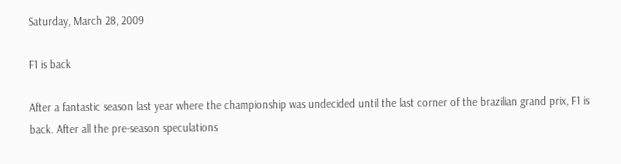Saturday, March 28, 2009

F1 is back

After a fantastic season last year where the championship was undecided until the last corner of the brazilian grand prix, F1 is back. After all the pre-season speculations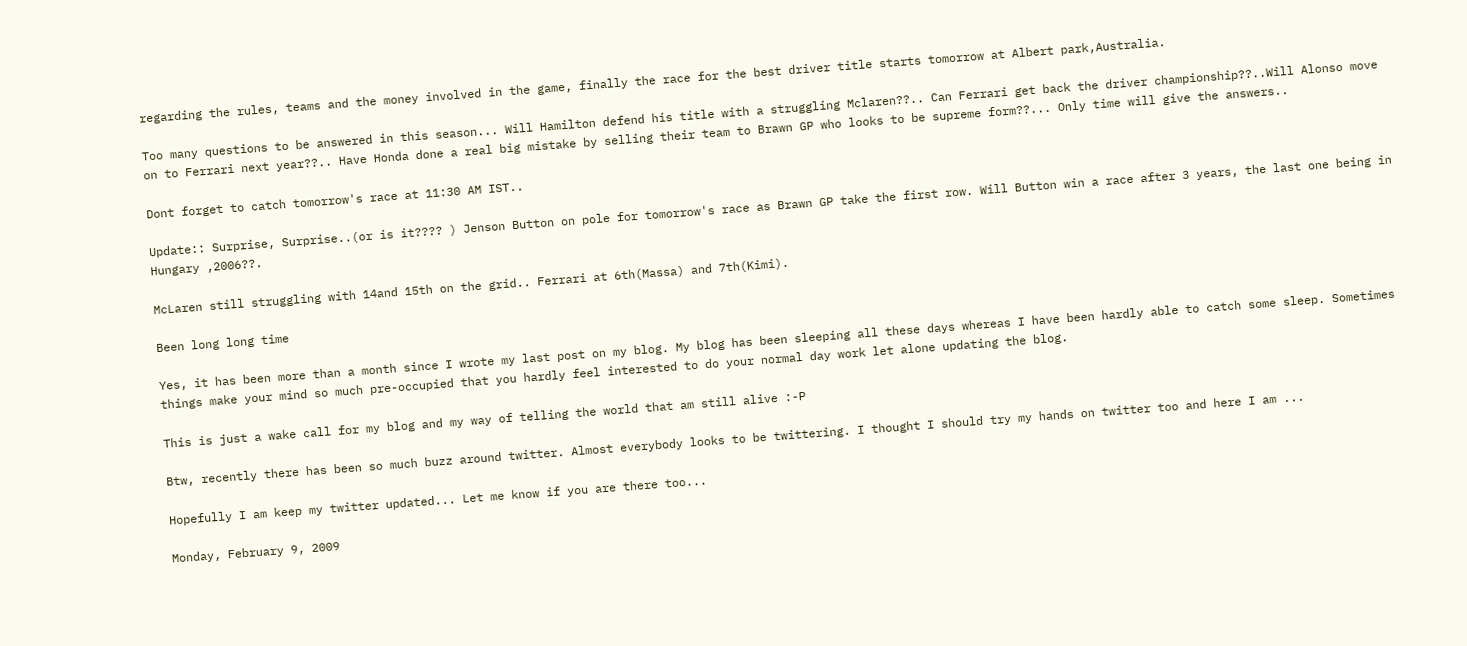regarding the rules, teams and the money involved in the game, finally the race for the best driver title starts tomorrow at Albert park,Australia.

Too many questions to be answered in this season... Will Hamilton defend his title with a struggling Mclaren??.. Can Ferrari get back the driver championship??..Will Alonso move on to Ferrari next year??.. Have Honda done a real big mistake by selling their team to Brawn GP who looks to be supreme form??... Only time will give the answers..

Dont forget to catch tomorrow's race at 11:30 AM IST..

Update:: Surprise, Surprise..(or is it???? ) Jenson Button on pole for tomorrow's race as Brawn GP take the first row. Will Button win a race after 3 years, the last one being in Hungary ,2006??.

McLaren still struggling with 14and 15th on the grid.. Ferrari at 6th(Massa) and 7th(Kimi).

Been long long time

Yes, it has been more than a month since I wrote my last post on my blog. My blog has been sleeping all these days whereas I have been hardly able to catch some sleep. Sometimes things make your mind so much pre-occupied that you hardly feel interested to do your normal day work let alone updating the blog.

This is just a wake call for my blog and my way of telling the world that am still alive :-P

Btw, recently there has been so much buzz around twitter. Almost everybody looks to be twittering. I thought I should try my hands on twitter too and here I am ...

Hopefully I am keep my twitter updated... Let me know if you are there too...

Monday, February 9, 2009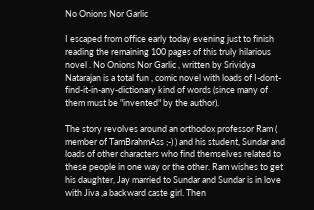No Onions Nor Garlic

I escaped from office early today evening just to finish reading the remaining 100 pages of this truly hilarious novel . No Onions Nor Garlic , written by Srividya Natarajan is a total fun , comic novel with loads of I-dont-find-it-in-any-dictionary kind of words (since many of them must be "invented" by the author).

The story revolves around an orthodox professor Ram ( member of TamBrahmAss ;-) ) and his student, Sundar and loads of other characters who find themselves related to these people in one way or the other. Ram wishes to get his daughter, Jay married to Sundar and Sundar is in love with Jiva ,a backward caste girl. Then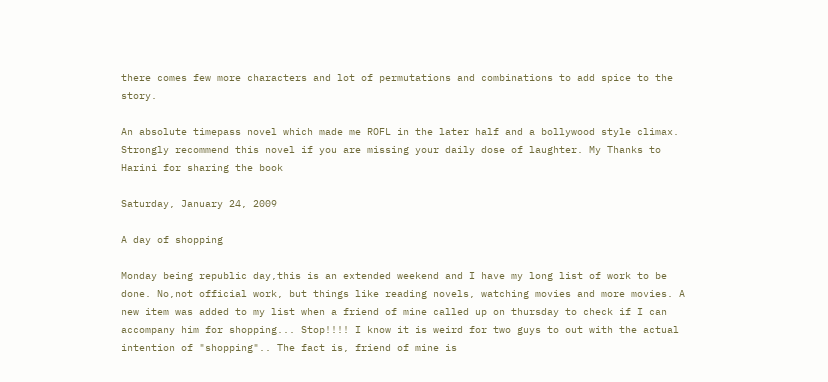there comes few more characters and lot of permutations and combinations to add spice to the story.

An absolute timepass novel which made me ROFL in the later half and a bollywood style climax. Strongly recommend this novel if you are missing your daily dose of laughter. My Thanks to Harini for sharing the book

Saturday, January 24, 2009

A day of shopping

Monday being republic day,this is an extended weekend and I have my long list of work to be done. No,not official work, but things like reading novels, watching movies and more movies. A new item was added to my list when a friend of mine called up on thursday to check if I can accompany him for shopping... Stop!!!! I know it is weird for two guys to out with the actual intention of "shopping".. The fact is, friend of mine is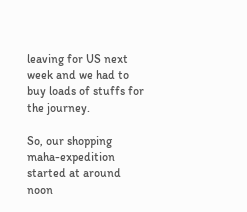leaving for US next week and we had to buy loads of stuffs for the journey.

So, our shopping maha-expedition started at around noon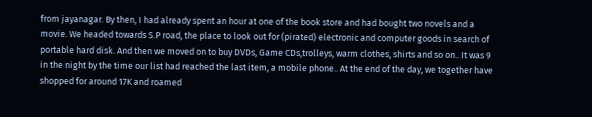from jayanagar. By then, I had already spent an hour at one of the book store and had bought two novels and a movie. We headed towards S.P road, the place to look out for (pirated) electronic and computer goods in search of portable hard disk. And then we moved on to buy DVDs, Game CDs,trolleys, warm clothes, shirts and so on.. It was 9 in the night by the time our list had reached the last item, a mobile phone.. At the end of the day, we together have shopped for around 17K and roamed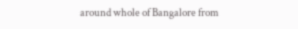around whole of Bangalore from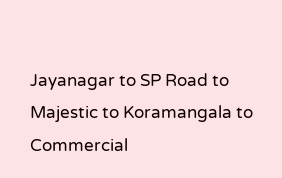Jayanagar to SP Road to Majestic to Koramangala to Commercial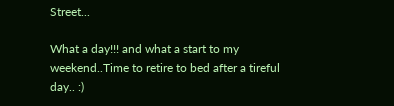Street...

What a day!!! and what a start to my weekend..Time to retire to bed after a tireful day.. :)